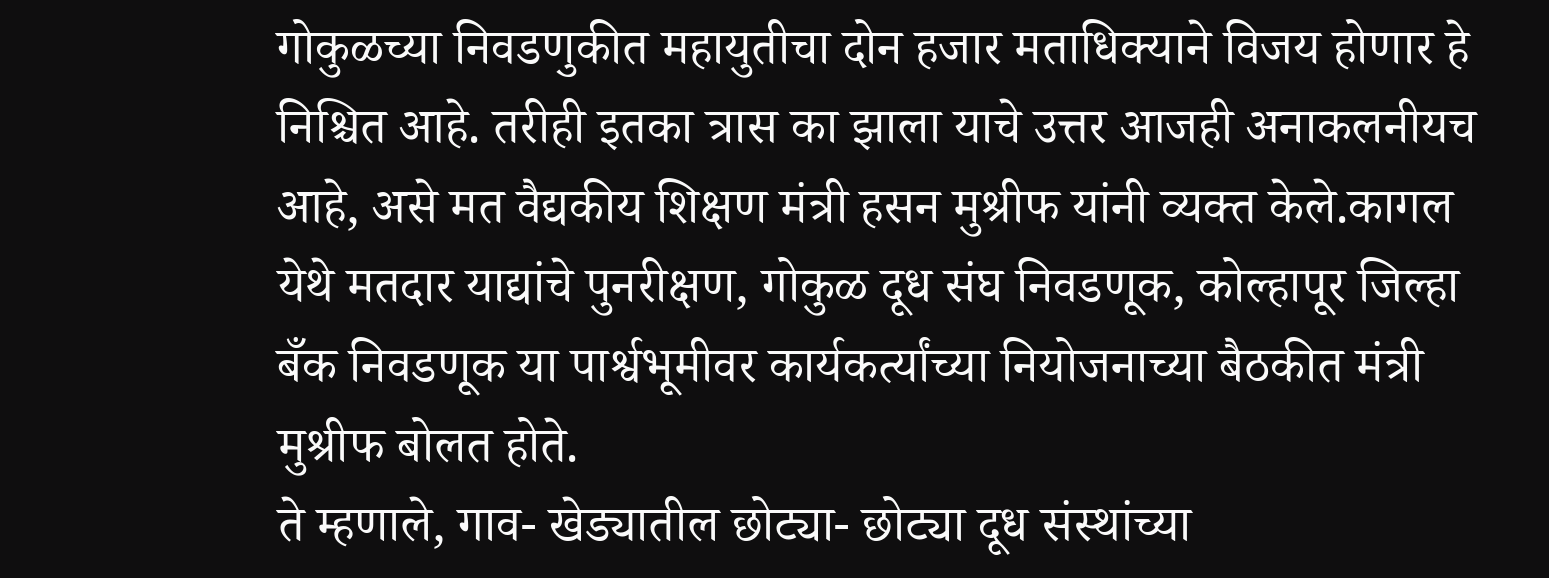गोकुळच्या निवडणुकीत महायुतीचा दोन हजार मताधिक्याने विजय होणार हे निश्चित आहे. तरीही इतका त्रास का झाला याचे उत्तर आजही अनाकलनीयच आहे, असे मत वैद्यकीय शिक्षण मंत्री हसन मुश्रीफ यांनी व्यक्त केले.कागल येथे मतदार याद्यांचे पुनरीक्षण, गोकुळ दूध संघ निवडणूक, कोल्हापूर जिल्हा बँक निवडणूक या पार्श्वभूमीवर कार्यकर्त्यांच्या नियोजनाच्या बैठकीत मंत्री मुश्रीफ बोलत होते.
ते म्हणाले, गाव- खेड्यातील छोट्या- छोट्या दूध संस्थांच्या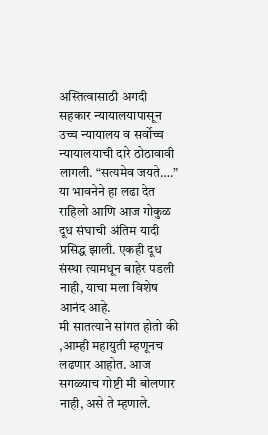अस्तित्वासाठी अगदी सहकार न्यायालयापासून उच्च न्यायालय व सर्वोच्च न्यायालयाची दारे ठोठावावी लागली. “सत्यमेव जयते….” या भावनेने हा लढा देत राहिलो आणि आज गोकुळ दूध संघाची अंतिम यादी प्रसिद्ध झाली. एकही दूध संस्था त्यामधून बाहेर पडली नाही, याचा मला विशेष आनंद आहे.
मी सातत्याने सांगत होतो की ,आम्ही महायुती म्हणूनच लढणार आहोत. आज सगळ्याच गोष्टी मी बोलणार नाही, असे ते म्हणाले.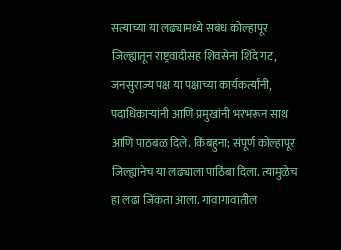सत्याच्या या लढ्यामध्ये सबंध कोल्हापूर जिल्ह्यातून राष्ट्रवादीसह शिवसेना शिंदे गट, जनसुराज्य पक्ष या पक्षाच्या कार्यकर्त्यांनी, पदाधिकाऱ्यांनी आणि प्रमुखांनी भरभरून साथ आणि पाठबळ दिले. किंबहुना; संपूर्ण कोल्हापूर जिल्ह्यानेच या लढ्याला पाठिंबा दिला. त्यामुळेच हा लढा जिंकता आला. गावागावातील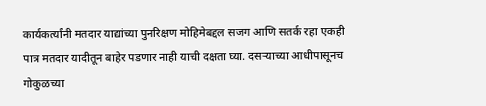कार्यकर्त्यांनी मतदार याद्यांच्या पुनरिक्षण मोहिमेबद्दल सजग आणि सतर्क रहा एकही पात्र मतदार यादीतून बाहेर पडणार नाही याची दक्षता घ्या. दसऱ्याच्या आधीपासूनच गोकुळच्या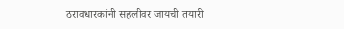ठरावधारकांनी सहलीवर जायची तयारी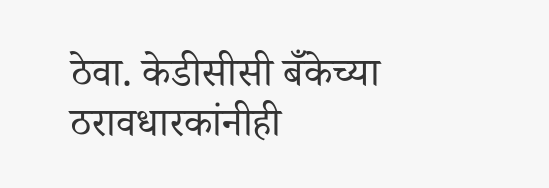ठेवा. केडीसीसी बँकेच्या ठरावधारकांनीही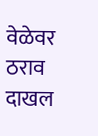वेळेवर ठराव दाखल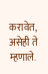करावेत, असेही ते म्हणाले.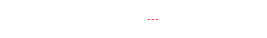---